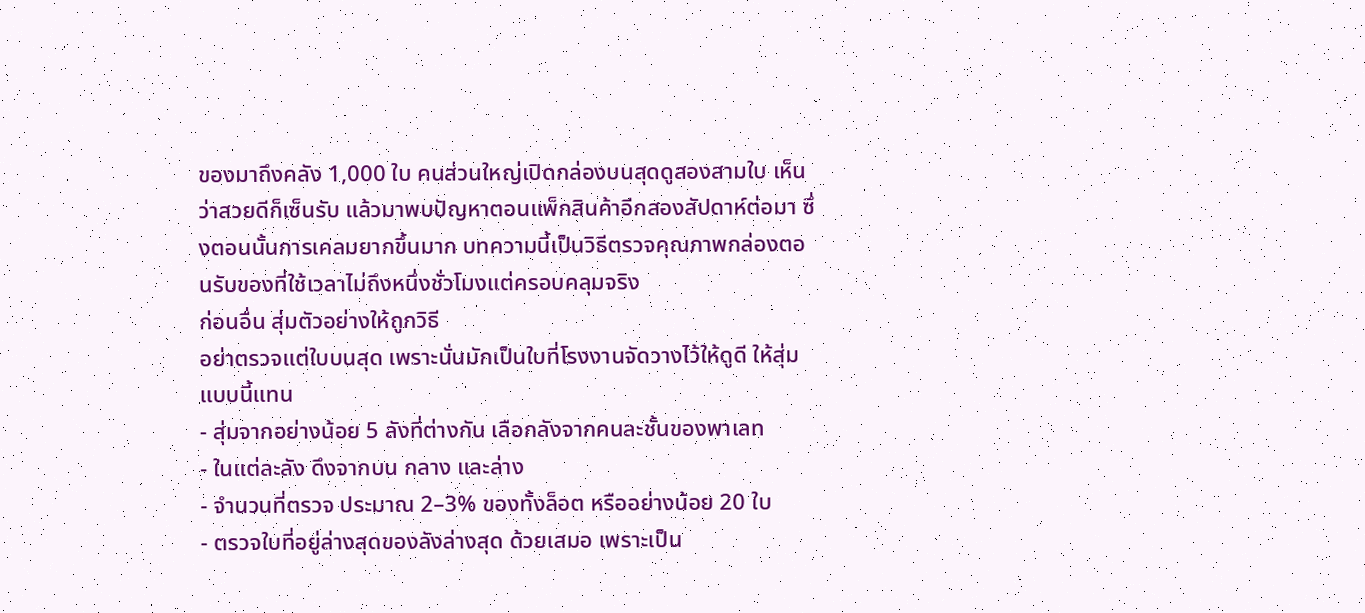ของมาถึงคลัง 1,000 ใบ คนส่วนใหญ่เปิดกล่องบนสุดดูสองสามใบ เห็นว่าสวยดีก็เซ็นรับ แล้วมาพบปัญหาตอนแพ็กสินค้าอีกสองสัปดาห์ต่อมา ซึ่งตอนนั้นการเคลมยากขึ้นมาก บทความนี้เป็นวิธีตรวจคุณภาพกล่องตอนรับของที่ใช้เวลาไม่ถึงหนึ่งชั่วโมงแต่ครอบคลุมจริง
ก่อนอื่น สุ่มตัวอย่างให้ถูกวิธี
อย่าตรวจแต่ใบบนสุด เพราะนั่นมักเป็นใบที่โรงงานจัดวางไว้ให้ดูดี ให้สุ่มแบบนี้แทน
- สุ่มจากอย่างน้อย 5 ลังที่ต่างกัน เลือกลังจากคนละชั้นของพาเลท
- ในแต่ละลัง ดึงจากบน กลาง และล่าง
- จำนวนที่ตรวจ ประมาณ 2–3% ของทั้งล็อต หรืออย่างน้อย 20 ใบ
- ตรวจใบที่อยู่ล่างสุดของลังล่างสุด ด้วยเสมอ เพราะเป็น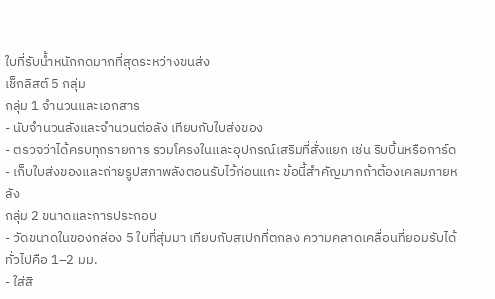ใบที่รับน้ำหนักกดมากที่สุดระหว่างขนส่ง
เช็กลิสต์ 5 กลุ่ม
กลุ่ม 1 จำนวนและเอกสาร
- นับจำนวนลังและจำนวนต่อลัง เทียบกับใบส่งของ
- ตรวจว่าได้ครบทุกรายการ รวมโครงในและอุปกรณ์เสริมที่สั่งแยก เช่น ริบบิ้นหรือการ์ด
- เก็บใบส่งของและถ่ายรูปสภาพลังตอนรับไว้ก่อนแกะ ข้อนี้สำคัญมากถ้าต้องเคลมภายหลัง
กลุ่ม 2 ขนาดและการประกอบ
- วัดขนาดในของกล่อง 5 ใบที่สุ่มมา เทียบกับสเปกที่ตกลง ความคลาดเคลื่อนที่ยอมรับได้ทั่วไปคือ 1–2 มม.
- ใส่สิ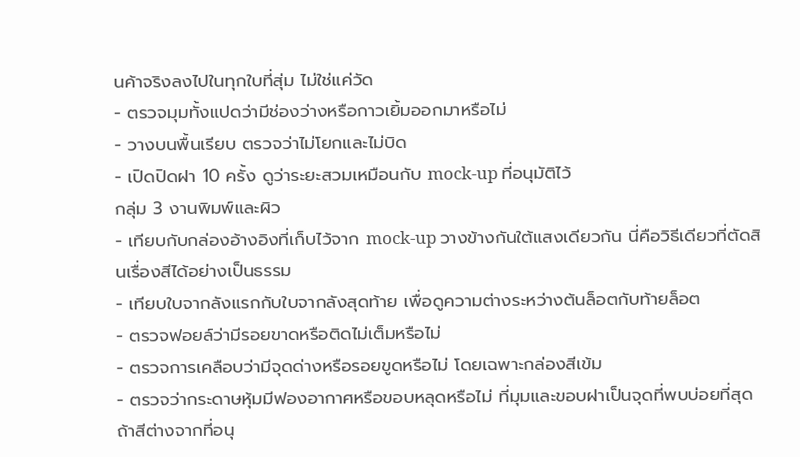นค้าจริงลงไปในทุกใบที่สุ่ม ไม่ใช่แค่วัด
- ตรวจมุมทั้งแปดว่ามีช่องว่างหรือกาวเยิ้มออกมาหรือไม่
- วางบนพื้นเรียบ ตรวจว่าไม่โยกและไม่บิด
- เปิดปิดฝา 10 ครั้ง ดูว่าระยะสวมเหมือนกับ mock-up ที่อนุมัติไว้
กลุ่ม 3 งานพิมพ์และผิว
- เทียบกับกล่องอ้างอิงที่เก็บไว้จาก mock-up วางข้างกันใต้แสงเดียวกัน นี่คือวิธีเดียวที่ตัดสินเรื่องสีได้อย่างเป็นธรรม
- เทียบใบจากลังแรกกับใบจากลังสุดท้าย เพื่อดูความต่างระหว่างต้นล็อตกับท้ายล็อต
- ตรวจฟอยล์ว่ามีรอยขาดหรือติดไม่เต็มหรือไม่
- ตรวจการเคลือบว่ามีจุดด่างหรือรอยขูดหรือไม่ โดยเฉพาะกล่องสีเข้ม
- ตรวจว่ากระดาษหุ้มมีฟองอากาศหรือขอบหลุดหรือไม่ ที่มุมและขอบฝาเป็นจุดที่พบบ่อยที่สุด
ถ้าสีต่างจากที่อนุ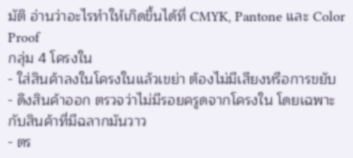มัติ อ่านว่าอะไรทำให้เกิดขึ้นได้ที่ CMYK, Pantone และ Color Proof
กลุ่ม 4 โครงใน
- ใส่สินค้าลงในโครงในแล้วเขย่า ต้องไม่มีเสียงหรือการขยับ
- ดึงสินค้าออก ตรวจว่าไม่มีรอยครูดจากโครงใน โดยเฉพาะกับสินค้าที่มีฉลากมันวาว
- ตร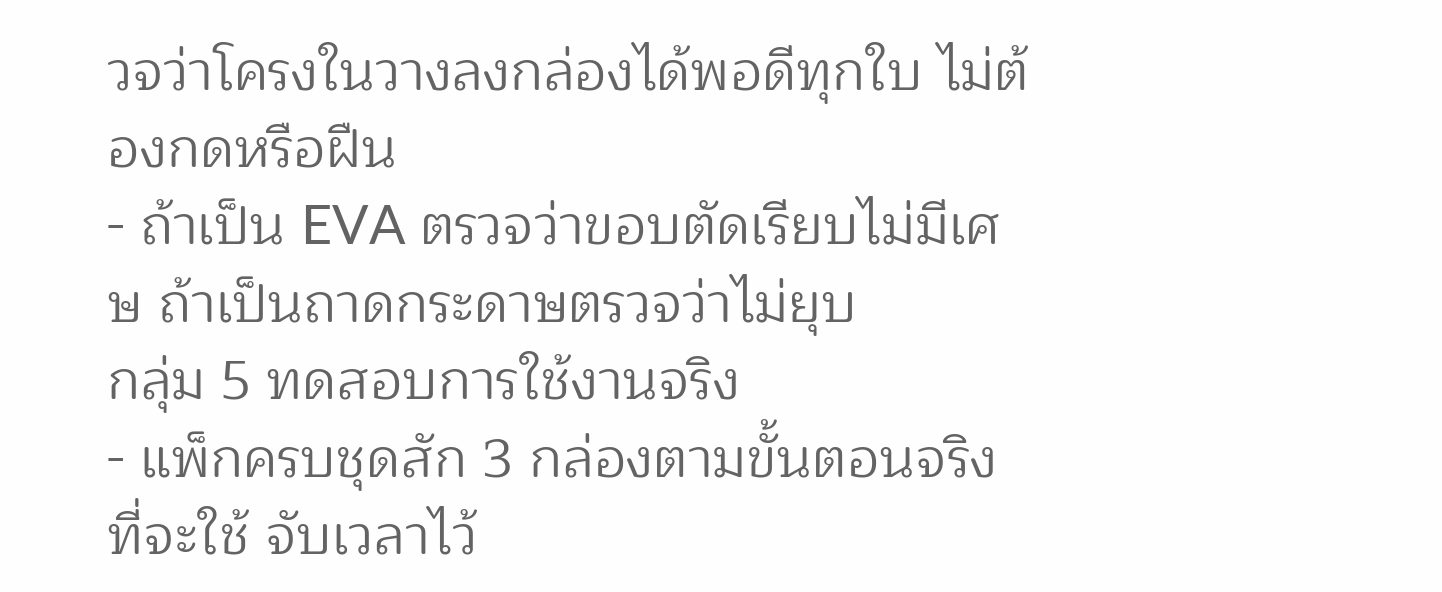วจว่าโครงในวางลงกล่องได้พอดีทุกใบ ไม่ต้องกดหรือฝืน
- ถ้าเป็น EVA ตรวจว่าขอบตัดเรียบไม่มีเศษ ถ้าเป็นถาดกระดาษตรวจว่าไม่ยุบ
กลุ่ม 5 ทดสอบการใช้งานจริง
- แพ็กครบชุดสัก 3 กล่องตามขั้นตอนจริงที่จะใช้ จับเวลาไว้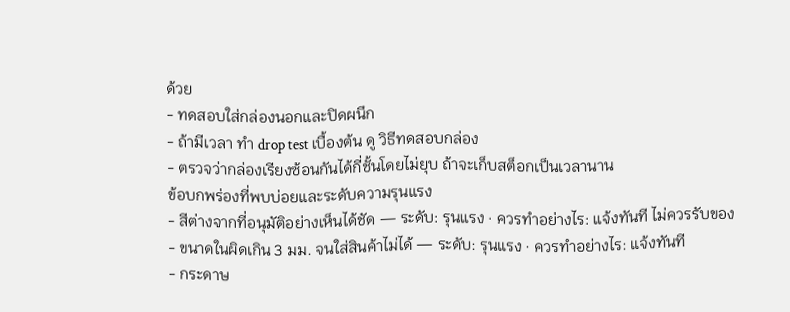ด้วย
- ทดสอบใส่กล่องนอกและปิดผนึก
- ถ้ามีเวลา ทำ drop test เบื้องต้น ดู วิธีทดสอบกล่อง
- ตรวจว่ากล่องเรียงซ้อนกันได้กี่ชั้นโดยไม่ยุบ ถ้าจะเก็บสต็อกเป็นเวลานาน
ข้อบกพร่องที่พบบ่อยและระดับความรุนแรง
- สีต่างจากที่อนุมัติอย่างเห็นได้ชัด — ระดับ: รุนแรง · ควรทำอย่างไร: แจ้งทันที ไม่ควรรับของ
- ขนาดในผิดเกิน 3 มม. จนใส่สินค้าไม่ได้ — ระดับ: รุนแรง · ควรทำอย่างไร: แจ้งทันที
- กระดาษ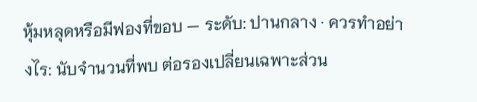หุ้มหลุดหรือมีฟองที่ขอบ — ระดับ: ปานกลาง · ควรทำอย่างไร: นับจำนวนที่พบ ต่อรองเปลี่ยนเฉพาะส่วน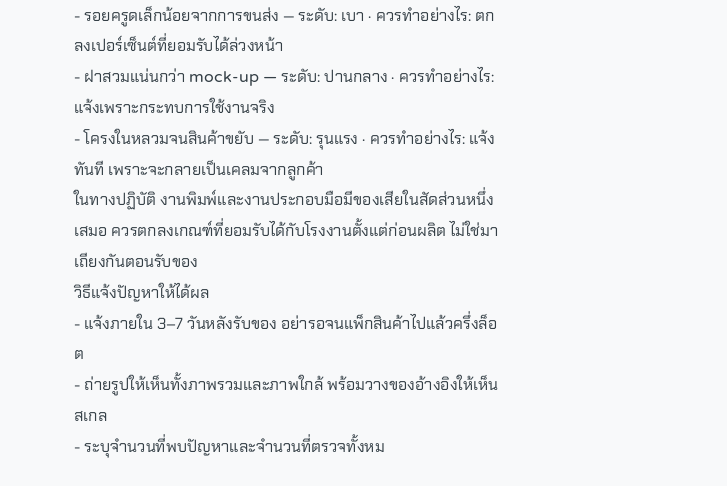- รอยครูดเล็กน้อยจากการขนส่ง — ระดับ: เบา · ควรทำอย่างไร: ตกลงเปอร์เซ็นต์ที่ยอมรับได้ล่วงหน้า
- ฝาสวมแน่นกว่า mock-up — ระดับ: ปานกลาง · ควรทำอย่างไร: แจ้งเพราะกระทบการใช้งานจริง
- โครงในหลวมจนสินค้าขยับ — ระดับ: รุนแรง · ควรทำอย่างไร: แจ้งทันที เพราะจะกลายเป็นเคลมจากลูกค้า
ในทางปฏิบัติ งานพิมพ์และงานประกอบมือมีของเสียในสัดส่วนหนึ่งเสมอ ควรตกลงเกณฑ์ที่ยอมรับได้กับโรงงานตั้งแต่ก่อนผลิต ไม่ใช่มาเถียงกันตอนรับของ
วิธีแจ้งปัญหาให้ได้ผล
- แจ้งภายใน 3–7 วันหลังรับของ อย่ารอจนแพ็กสินค้าไปแล้วครึ่งล็อต
- ถ่ายรูปให้เห็นทั้งภาพรวมและภาพใกล้ พร้อมวางของอ้างอิงให้เห็นสเกล
- ระบุจำนวนที่พบปัญหาและจำนวนที่ตรวจทั้งหม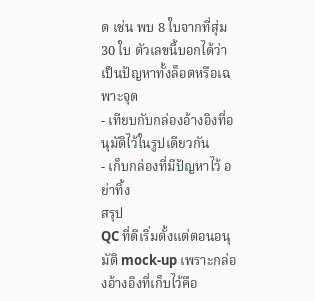ด เช่น พบ 8 ใบจากที่สุ่ม 30 ใบ ตัวเลขนี้บอกได้ว่าเป็นปัญหาทั้งล็อตหรือเฉพาะจุด
- เทียบกับกล่องอ้างอิงที่อนุมัติไว้ในรูปเดียวกัน
- เก็บกล่องที่มีปัญหาไว้ อย่าทิ้ง
สรุป
QC ที่ดีเริ่มตั้งแต่ตอนอนุมัติ mock-up เพราะกล่องอ้างอิงที่เก็บไว้คือ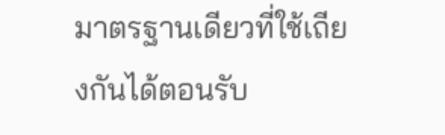มาตรฐานเดียวที่ใช้เถียงกันได้ตอนรับ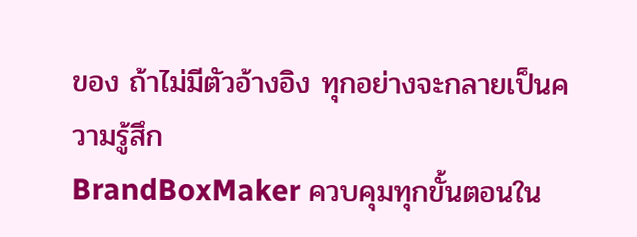ของ ถ้าไม่มีตัวอ้างอิง ทุกอย่างจะกลายเป็นความรู้สึก
BrandBoxMaker ควบคุมทุกขั้นตอนใน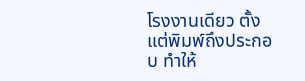โรงงานเดียว ตั้งแต่พิมพ์ถึงประกอบ ทำให้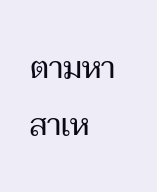ตามหาสาเห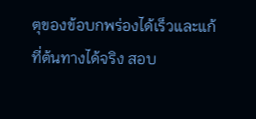ตุของข้อบกพร่องได้เร็วและแก้ที่ต้นทางได้จริง สอบ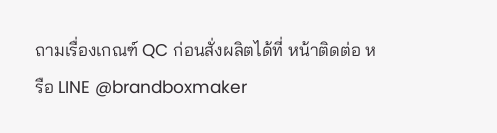ถามเรื่องเกณฑ์ QC ก่อนสั่งผลิตได้ที่ หน้าติดต่อ หรือ LINE @brandboxmaker